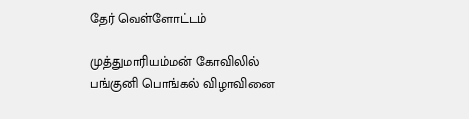தேர் வெள்ளோட்டம்

முத்துமாரியம்மன் கோவிலில் பங்குனி பொங்கல் விழாவினை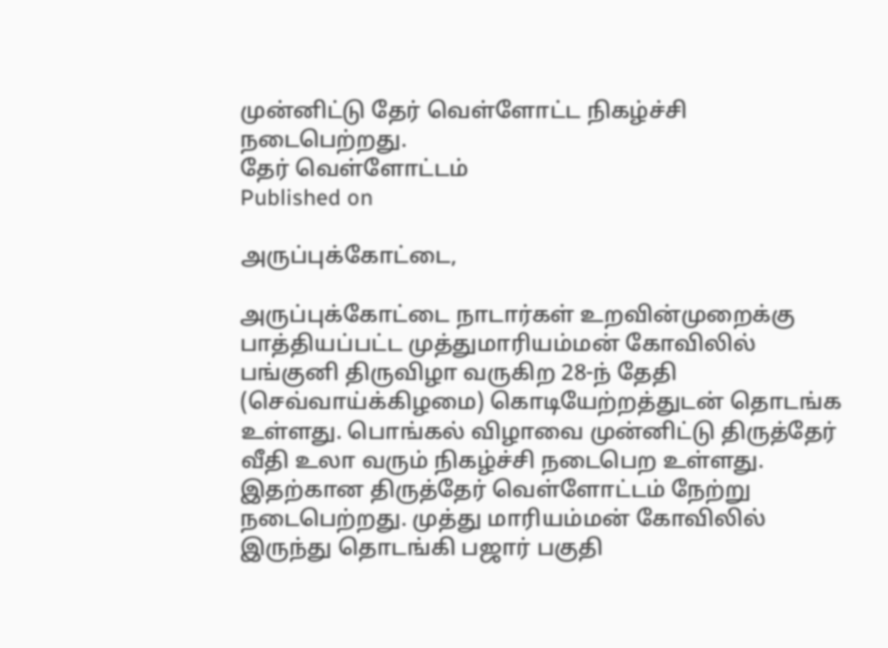முன்னிட்டு தேர் வெள்ளோட்ட நிகழ்ச்சி நடைபெற்றது.
தேர் வெள்ளோட்டம்
Published on

அருப்புக்கோட்டை,

அருப்புக்கோட்டை நாடார்கள் உறவின்முறைக்கு பாத்தியப்பட்ட முத்துமாரியம்மன் கோவிலில் பங்குனி திருவிழா வருகிற 28-ந் தேதி (செவ்வாய்க்கிழமை) கொடியேற்றத்துடன் தொடங்க உள்ளது. பொங்கல் விழாவை முன்னிட்டு திருத்தேர் வீதி உலா வரும் நிகழ்ச்சி நடைபெற உள்ளது. இதற்கான திருத்தேர் வெள்ளோட்டம் நேற்று நடைபெற்றது. முத்து மாரியம்மன் கோவிலில் இருந்து தொடங்கி பஜார் பகுதி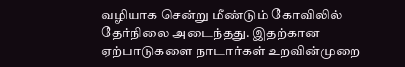வழியாக சென்று மீண்டும் கோவிலில் தேர்நிலை அடைந்தது. இதற்கான ஏற்பாடுகளை நாடார்கள் உறவின்முறை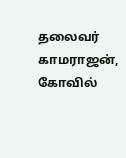தலைவர் காமராஜன், கோவில்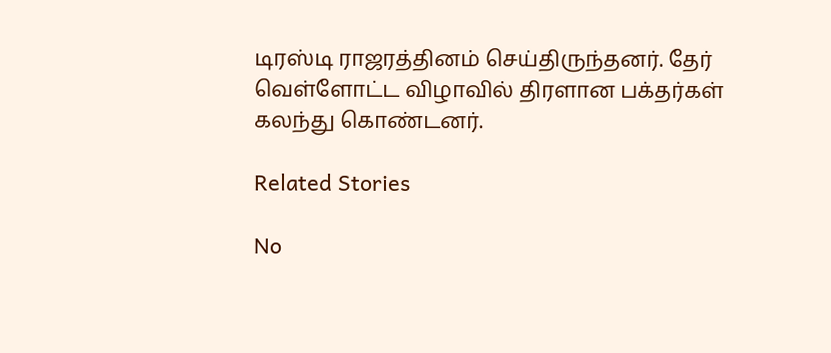டிரஸ்டி ராஜரத்தினம் செய்திருந்தனர். தேர் வெள்ளோட்ட விழாவில் திரளான பக்தர்கள் கலந்து கொண்டனர்.

Related Stories

No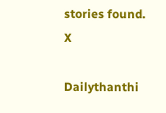stories found.
X

Dailythanthi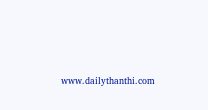www.dailythanthi.com